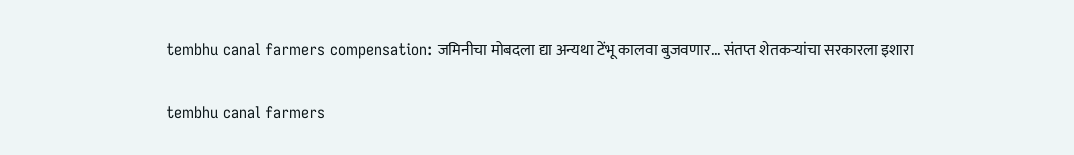tembhu canal farmers compensation: जमिनीचा मोबदला द्या अन्यथा टेंभू कालवा बुजवणार... संतप्त शेतकऱ्यांचा सरकारला इशारा

tembhu canal farmers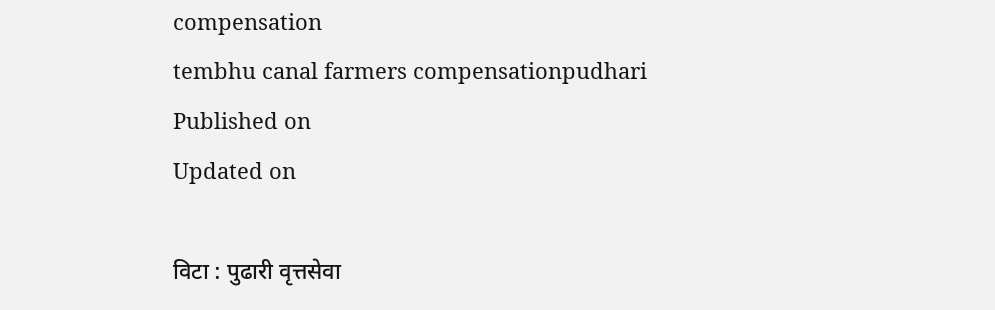compensation
tembhu canal farmers compensationpudhari
Published on
Updated on

विटा : पुढारी वृत्तसेवा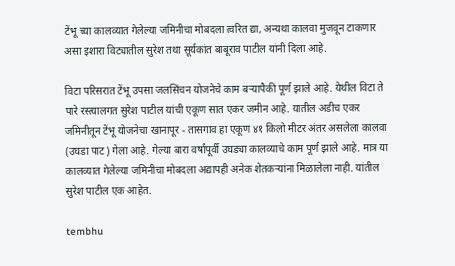टेंभू च्या कालव्यात गेलेल्या जमिनीचा मोबदला त्वरित द्या, अन्यथा कालवा मुजवून टाकणार असा इशारा विट्यातील सुरेश तथा सूर्यकांत बाबूराव पाटील यांनी दिला आहे.

विटा परिसरात टेंभू उपसा जलसिंचन योजनेचे काम बऱ्यापैकी पूर्ण झाले आहे. येथील विटा ते पारे रस्त्यालगत सुरेश पाटील यांची एकूण सात एकर जमीन आहे. यातील अडीच एकर जमिनीतून टेंभू योजनेचा खानापूर - तासगाव हा एकूण ४१ किलो मीटर अंतर असलेला कालवा (उघडा पाट) गेला आहे. गेल्या बारा वर्षांपूर्वी उघड्या कालव्याचे काम पूर्ण झाले आहे. मात्र या कालव्यात गेलेल्या जमिनीचा मोबदला अद्यापही अनेक शेतकऱ्यांना मिळालेला नाही. यांतील सुरेश पाटील एक आहेत.

tembhu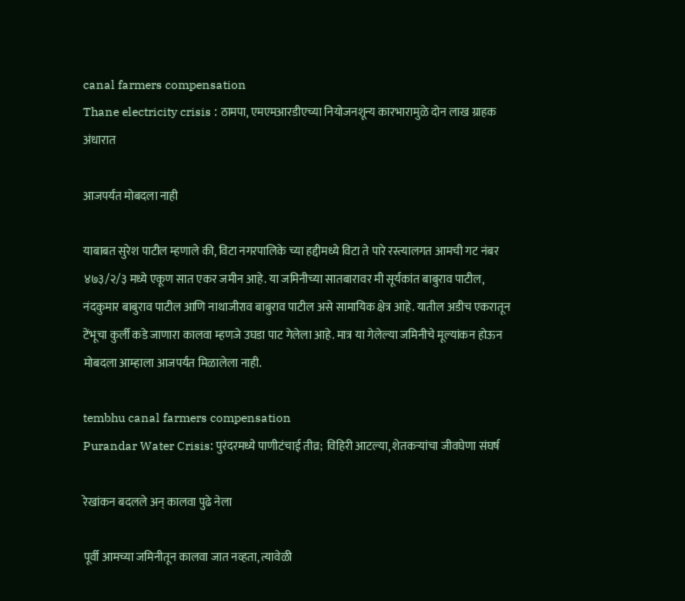canal farmers compensation
Thane electricity crisis : ठामपा, एमएमआरडीएच्या नियोजनशून्य कारभारामुळे दोन लाख ग्राहक अंधारात

आजपर्यंत मोबदला नाही

याबाबत सुरेश पाटील म्हणाले की, विटा नगरपालिके च्या हद्दीमध्ये विटा ते पारे रस्त्यालगत आमची गट नंबर ४७३/२/३ मध्ये एकूण सात एकर जमीन आहे. या जमिनीच्या सातबारावर मी सूर्यकांत बाबुराव पाटील, नंदकुमार बाबुराव पाटील आणि नाथाजीराव बाबुराव पाटील असे सामायिक क्षेत्र आहे. यातील अडीच एकरातून टेंभूचा कुर्ली कडे जाणारा कालवा म्हणजे उघडा पाट गेलेला आहे. मात्र या गेलेल्या जमिनीचे मूल्यांकन होऊन मोबदला आम्हाला आजपर्यंत मिळालेला नाही.

tembhu canal farmers compensation
Purandar Water Crisis: पुरंदरमध्ये पाणीटंचाई तीव्र; विहिरी आटल्या, शेतकऱ्यांचा जीवघेणा संघर्ष

रेखांकन बदलले अन् कालवा पुढे नेला

पूर्वी आमच्या जमिनीतून कालवा जात नव्हता, त्यावेळी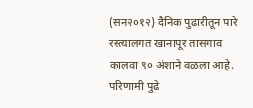(सन२०१२) दैनिक पुढारीतून पारे रस्त्यालगत खानापूर तासगाव कालवा ९० अंशाने वळला आहे. परिणामी पुढे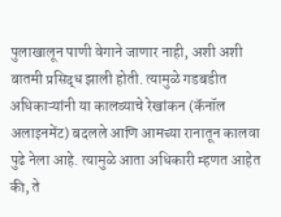पुलाखालून पाणी वेगाने जाणार नाही, अशी अशी बातमी प्रसिद्ध झाली होती. त्यामुळे गडबडीत अधिकाऱ्यांनी या कालव्याचे रेखांकन (कॅनॉल अलाइनमेंट) बदलले आणि आमच्या रानातून कालवा पुढे नेला आहे. त्यामुळे आता अधिकारी म्हणत आहेत की, ते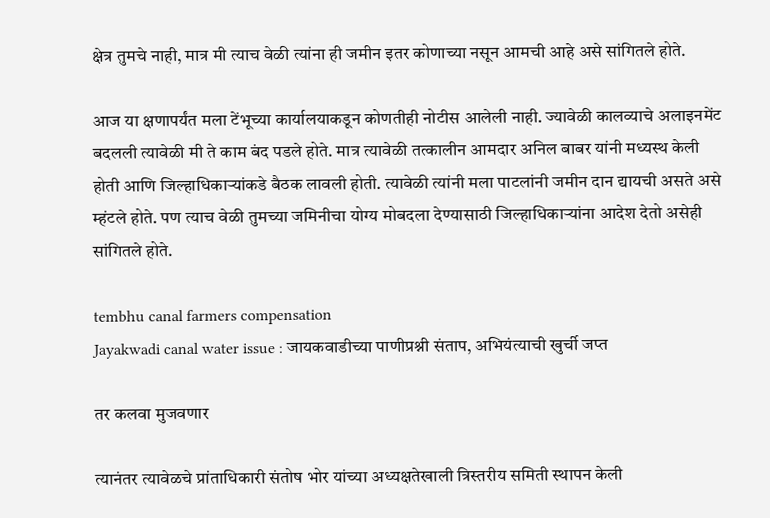क्षेत्र तुमचे नाही, मात्र मी त्याच वेळी त्यांना ही जमीन इतर कोणाच्या नसून आमची आहे असे सांगितले होते.

आज या क्षणापर्यंत मला टेंभूच्या कार्यालयाकडून कोणतीही नोटीस आलेली नाही. ज्यावेळी कालव्याचे अलाइनमेंट बदलली त्यावेळी मी ते काम बंद पडले होते. मात्र त्यावेळी तत्कालीन आमदार अनिल बाबर यांनी मध्यस्थ केली होती आणि जिल्हाधिकाऱ्यांकडे बैठक लावली होती. त्यावेळी त्यांनी मला पाटलांनी जमीन दान द्यायची असते असे म्हंटले होते. पण त्याच वेळी तुमच्या जमिनीचा योग्य मोबदला देण्यासाठी जिल्हाधिकाऱ्यांना आदेश देतो असेही सांगितले होते.

tembhu canal farmers compensation
Jayakwadi canal water issue : जायकवाडीच्या पाणीप्रश्नी संताप, अभियंत्याची खुर्ची जप्त

तर कलवा मुजवणार

त्यानंतर त्यावेळचे प्रांताधिकारी संतोष भोर यांच्या अध्यक्षतेखाली त्रिस्तरीय समिती स्थापन केली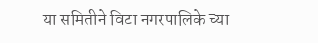या समितीने विटा नगरपालिके च्या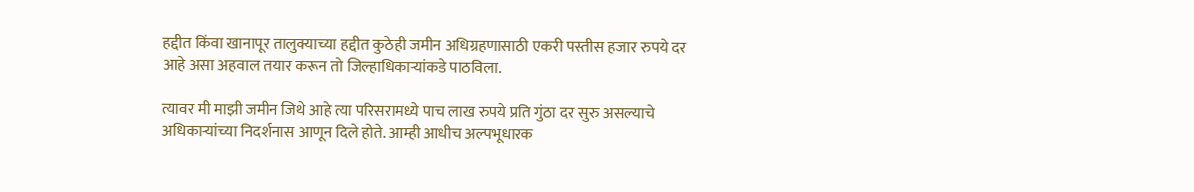हद्दीत किंवा खानापूर तालुक्याच्या हद्दीत कुठेही जमीन अधिग्रहणासाठी एकरी पस्तीस हजार रुपये दर आहे असा अहवाल तयार करून तो जिल्हाधिकाऱ्यांकडे पाठविला.

त्यावर मी माझी जमीन जिथे आहे त्या परिसरामध्ये पाच लाख रुपये प्रति गुंठा दर सुरु असल्याचे अधिकाऱ्यांच्या निदर्शनास आणून दिले होते. आम्ही आधीच अल्पभूधारक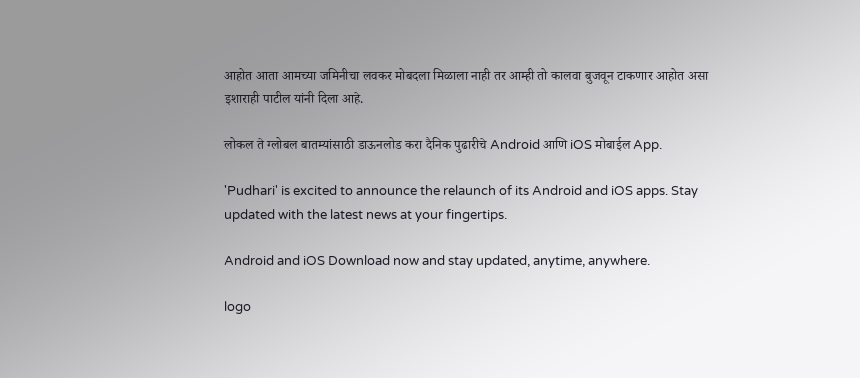आहोत आता आमच्या जमिनीचा लवकर मोबदला मिळाला नाही तर आम्ही तो कालवा बुजवून टाकणार आहोत असा इशाराही पाटील यांनी दिला आहे.

लोकल ते ग्लोबल बातम्यांसाठी डाऊनलोड करा दैनिक पुढारीचे Android आणि iOS मोबाईल App.

'Pudhari' is excited to announce the relaunch of its Android and iOS apps. Stay updated with the latest news at your fingertips.

Android and iOS Download now and stay updated, anytime, anywhere.

logo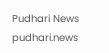Pudhari News
pudhari.news